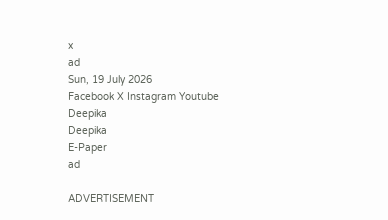x
ad
Sun, 19 July 2026
Facebook X Instagram Youtube
Deepika
Deepika
E-Paper
ad

ADVERTISEMENT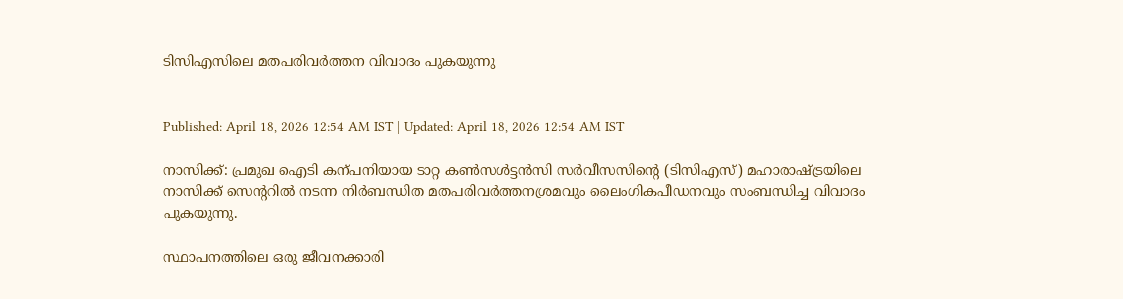ടിസിഎസിലെ മതപരിവര്‍ത്തന വിവാദം പുകയുന്നു


Published: April 18, 2026 12:54 AM IST | Updated: April 18, 2026 12:54 AM IST

നാസിക്ക്: പ്രമുഖ ഐടി കന്പനിയായ ടാറ്റ കണ്‍സള്‍ട്ടന്‍സി സര്‍വീസസിന്‍റെ (ടിസിഎസ്) മഹാരാഷ്‌ട്രയിലെ നാസിക്ക് സെന്‍ററിൽ നടന്ന നിർബന്ധിത മതപരിവർത്തനശ്രമവും ലൈംഗികപീഡനവും സംബന്ധിച്ച വിവാദം പുകയുന്നു.

സ്ഥാപനത്തിലെ ഒരു ജീവനക്കാരി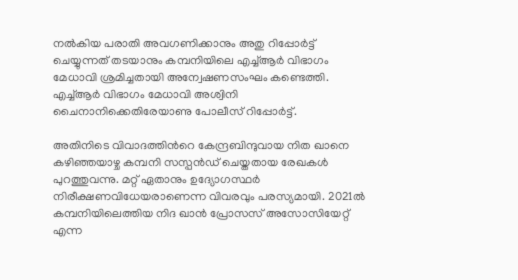നല്‍കിയ പരാതി അവഗണിക്കാനും അതു റിപ്പോര്‍ട്ട് ചെയ്യുന്നത് തടയാനും കമ്പനിയിലെ എച്ച്ആര്‍ വിഭാഗം മേധാവി ശ്രമിച്ചതായി അന്വേഷണസംഘം കണ്ടെത്തി. എച്ച്ആര്‍ വിഭാഗം മേധാവി അശ്വിനി ചൈനാനിക്കെതിരേയാണു പോലീസ് റിപ്പോർട്ട്.

അതിനിടെ വിവാദത്തിന്‍റെ കേന്ദ്രബിന്ദുവായ നിത ഖാനെ കഴിഞ്ഞയാഴ്ച കമ്പനി സസ്പന്‍ഡ് ചെയ്തതായ രേഖകള്‍ പുറത്തുവന്നു. മറ്റ് ഏതാനും ഉദ്യോഗസ്ഥര്‍ നിരീക്ഷണവിധേയരാണെന്ന വിവരവും പരസ്യമായി. 2021ല്‍ കമ്പനിയിലെത്തിയ നിദ ഖാന്‍ പ്രോസസ് അസോസിയേറ്റ് എന്ന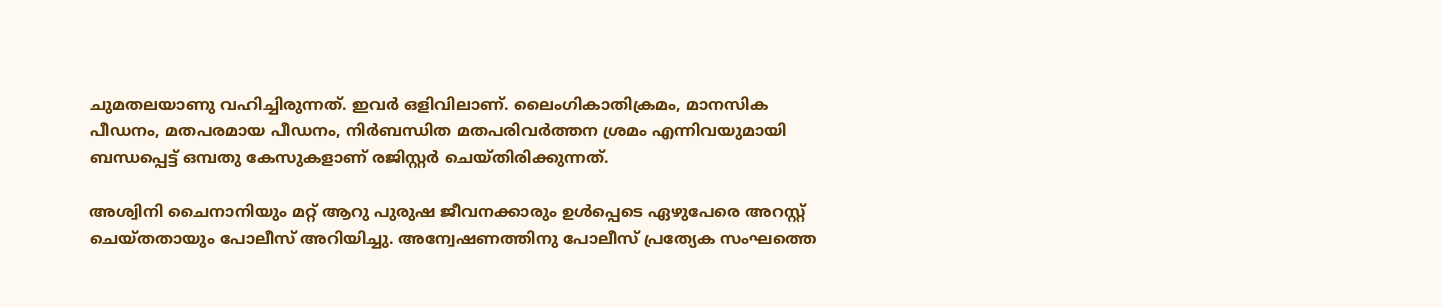ചുമതലയാണു വഹിച്ചിരുന്നത്. ഇവർ ഒളിവിലാണ്. ലൈംഗികാതിക്രമം, മാനസിക പീഡനം, മതപരമായ പീഡനം, നിര്‍ബന്ധിത മതപരിവര്‍ത്തന ശ്രമം എന്നിവയുമായി ബന്ധപ്പെട്ട് ഒമ്പതു കേസുകളാണ് രജിസ്റ്റർ ചെയ്തിരിക്കുന്നത്.

അശ്വിനി ചൈനാനിയും മറ്റ് ആറു പുരുഷ ജീവനക്കാരും ഉള്‍പ്പെടെ ഏഴുപേരെ അറസ്റ്റ് ചെയ്തതായും പോലീസ് അറിയിച്ചു. അന്വേഷണത്തിനു പോലീസ് പ്രത്യേക സംഘത്തെ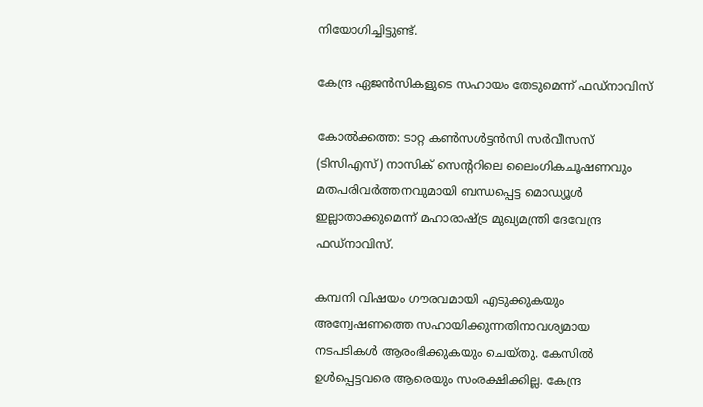നിയോഗിച്ചിട്ടുണ്ട്.

കേന്ദ്ര ഏജൻസികളുടെ സഹായം തേടുമെന്ന് ഫഡ്നാവിസ്

കോൽക്കത്ത: ടാറ്റ കൺസൾട്ടൻസി സർവീസസ് (ടിസിഎസ്) നാസിക് സെന്‍ററിലെ ലൈംഗികചൂഷണവും മതപരിവർത്തനവുമായി ബന്ധപ്പെട്ട മൊഡ്യൂൾ ഇല്ലാതാക്കുമെന്ന് മഹാരാഷ്‌ട്ര മുഖ്യമന്ത്രി ദേവേന്ദ്ര ഫഡ്നാവിസ്.

കമ്പനി വിഷയം ഗൗരവമായി എടുക്കുകയും അന്വേഷണത്തെ സഹായിക്കുന്നതിനാവശ്യമായ നടപടികൾ ആരംഭിക്കുകയും ചെയ്തു. കേസിൽ ഉൾപ്പെട്ടവരെ ആരെയും സംരക്ഷിക്കില്ല. കേന്ദ്ര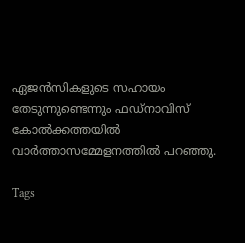ഏജൻസികളുടെ സഹായം തേടുന്നുണ്ടെന്നും ഫഡ്‌നാവിസ് കോൽക്കത്തയിൽ വാർത്താസമ്മേളനത്തിൽ പറഞ്ഞു.

Tags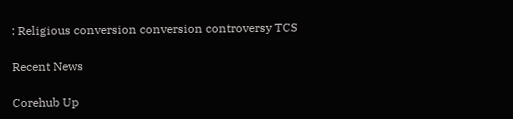: Religious conversion conversion controversy TCS

Recent News

Corehub Up